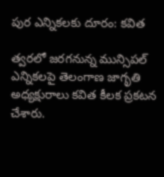పుర ఎన్నికలకు దూరం: కవిత

త్వరలో జరగనున్న మున్సిపల్‌ ఎన్నికలపై తెలంగాణ జాగృతి అధ్యక్షురాలు కవిత కీలక ప్రకటన చేశారు.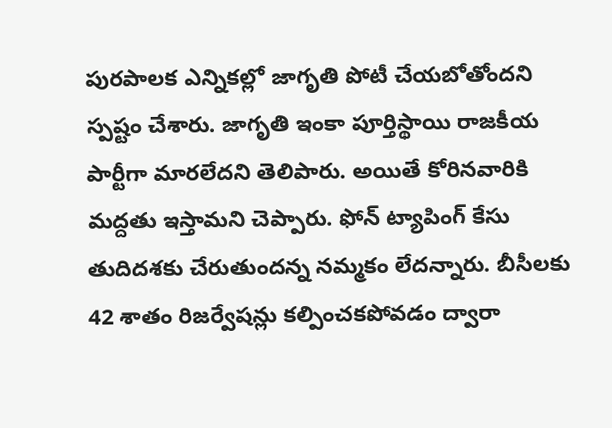పురపాలక ఎన్నికల్లో జాగృతి పోటీ చేయబోతోందని స్పష్టం చేశారు. జాగృతి ఇంకా పూర్తిస్థాయి రాజకీయ పార్టీగా మారలేదని తెలిపారు. అయితే కోరినవారికి మద్దతు ఇస్తామని చెప్పారు. ఫోన్‌ ట్యాపింగ్‌ కేసు తుదిదశకు చేరుతుందన్న నమ్మకం లేదన్నారు. బీసీలకు 42 శాతం రిజర్వేషన్లు కల్పించకపోవడం ద్వారా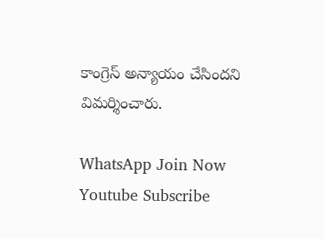కాంగ్రెస్ అన్యాయం చేసిందని విమర్శించారు.

WhatsApp Join Now
Youtube Subscribe